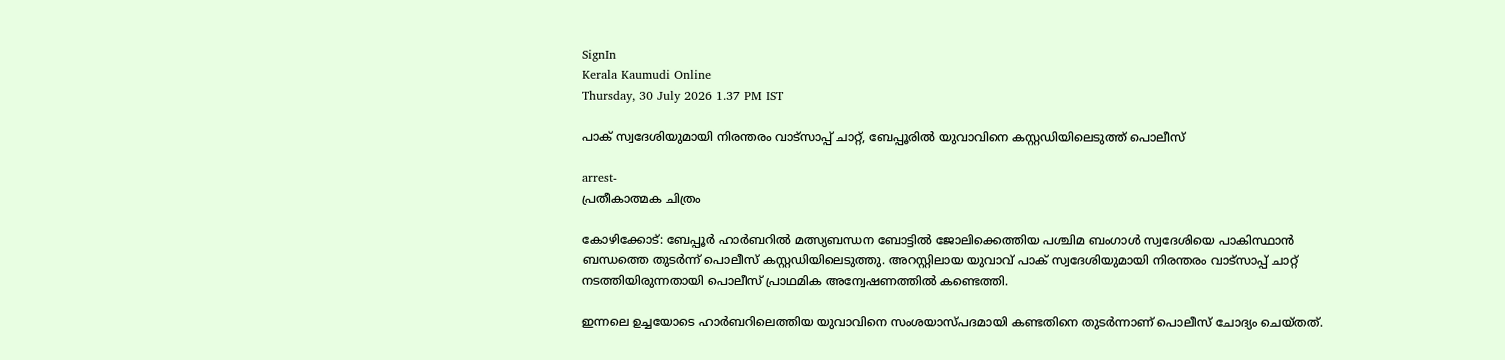SignIn
Kerala Kaumudi Online
Thursday, 30 July 2026 1.37 PM IST

പാക് സ്വദേശിയുമായി നിരന്തരം വാട്സാപ്പ് ചാറ്റ്, ബേപ്പൂരിൽ യുവാവിനെ കസ്റ്റഡിയിലെടുത്ത് പൊലീസ്

arrest-
പ്രതീകാത്മക ചിത്രം

കോഴിക്കോട്: ബേപ്പൂർ ഹാർബറിൽ മത്സ്യബന്ധന ബോട്ടിൽ ജോലിക്കെത്തിയ പശ്ചിമ ബംഗാൾ സ്വദേശിയെ പാകിസ്ഥാൻ ബന്ധത്തെ തുടർന്ന് പൊലീസ് കസ്റ്റഡിയിലെടുത്തു. അറസ്റ്റിലായ യുവാവ് പാക് സ്വദേശിയുമായി നിരന്തരം വാട്സാപ്പ് ചാറ്റ് നടത്തിയിരുന്നതായി പൊലീസ് പ്രാഥമിക അന്വേഷണത്തിൽ കണ്ടെത്തി.

ഇന്നലെ ഉച്ചയോടെ ഹാർബറിലെത്തിയ യുവാവിനെ സംശയാസ്പദമായി കണ്ടതിനെ തുടർന്നാണ് പൊലീസ് ചോദ്യം ചെയ്തത്.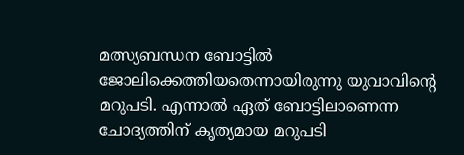മത്സ്യബന്ധന ബോട്ടിൽ ജോലിക്കെത്തിയതെന്നായിരുന്നു യുവാവിന്റെ മറുപടി. എന്നാൽ ഏത് ബോട്ടിലാണെന്ന ചോദ്യത്തിന് കൃത്യമായ മറുപടി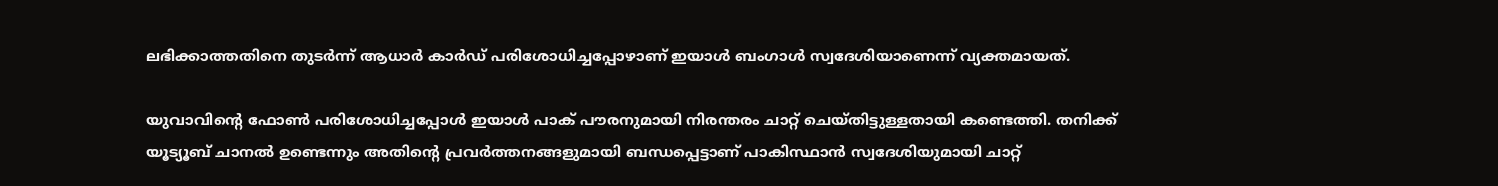ലഭിക്കാത്തതിനെ തുടർന്ന് ആധാർ കാർഡ് പരിശോധിച്ചപ്പോഴാണ് ഇയാ‍ൾ ബംഗാൾ സ്വദേശിയാണെന്ന് വ്യക്തമായത്.

യുവാവിന്റെ ഫോൺ പരിശോധിച്ചപ്പോൾ ഇയാൾ പാക് പൗരനുമായി നിരന്തരം ചാറ്റ് ചെയ്തിട്ടുള്ളതായി കണ്ടെത്തി. തനിക്ക് യൂട്യൂബ് ചാനൽ ഉണ്ടെന്നും അതിന്റെ പ്രവർത്തനങ്ങളുമായി ബന്ധപ്പെട്ടാണ് പാകിസ്ഥാൻ സ്വദേശിയുമായി ചാറ്റ്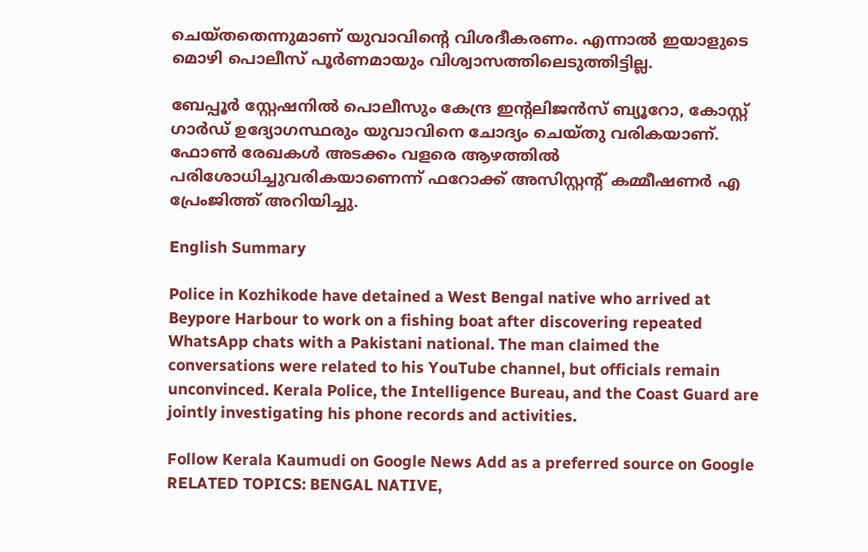ചെയ്തതെന്നുമാണ് യുവാവിന്റെ വിശദീകരണം. എന്നാൽ ഇയാളുടെ മൊഴി പൊലീസ് പൂർണമായും വിശ്വാസത്തിലെടുത്തിട്ടില്ല.

ബേപ്പൂർ സ്റ്റേഷനിൽ പൊലീസും കേന്ദ്ര ഇന്റലിജൻസ് ബ്യൂറോ, കോസ്റ്റ് ഗാർഡ് ഉദ്യോഗസ്ഥരും യുവാവിനെ ചോദ്യം ചെയ്തു വരികയാണ്. ഫോൺ രേഖകൾ അടക്കം വളരെ ആഴത്തിൽ പരിശോധിച്ചുവരികയാണെന്ന് ഫറോക്ക് അസിസ്റ്റന്റ് കമ്മീഷണർ എ പ്രേംജിത്ത് അറിയിച്ചു.

English Summary

Police in Kozhikode have detained a West Bengal native who arrived at Beypore Harbour to work on a fishing boat after discovering repeated WhatsApp chats with a Pakistani national. The man claimed the conversations were related to his YouTube channel, but officials remain unconvinced. Kerala Police, the Intelligence Bureau, and the Coast Guard are jointly investigating his phone records and activities.

Follow Kerala Kaumudi on Google News Add as a preferred source on Google
RELATED TOPICS: BENGAL NATIVE,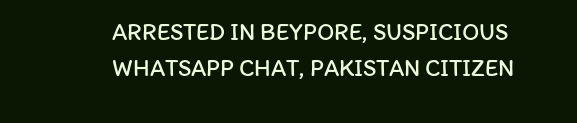ARRESTED IN BEYPORE, SUSPICIOUS WHATSAPP CHAT, PAKISTAN CITIZEN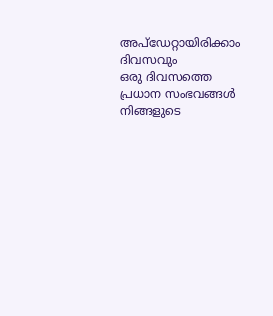അപ്ഡേറ്റായിരിക്കാം ദിവസവും
ഒരു ദിവസത്തെ പ്രധാന സംഭവങ്ങൾ നിങ്ങളുടെ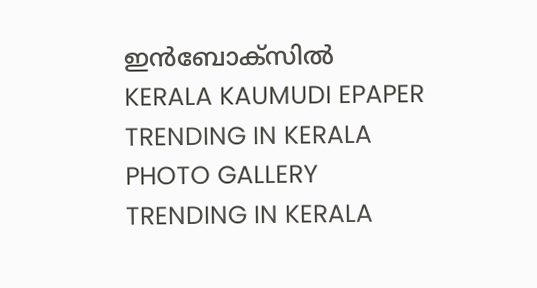ഇൻബോക്സിൽ
KERALA KAUMUDI EPAPER
TRENDING IN KERALA
PHOTO GALLERY
TRENDING IN KERALA